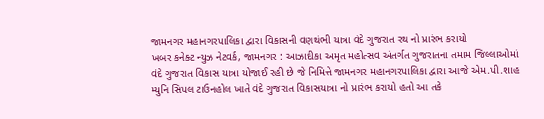જામનગર મહાનગરપાલિકા દ્વારા વિકાસની વણથંભી યાત્રા વંદે ગુજરાત રથ નો પ્રારંભ કરાયો
ખબર કનેક્ટ ન્યુઝ નેટવર્ક, જામનગર : આઝાદીકા અમૃત મહોત્સવ અંતર્ગત ગુજરાતના તમામ જિલ્લાઓમાં વંદે ગુજરાત વિકાસ યાત્રા યોજાઈ રહી છે જે નિમિત્તે જામનગર મહાનગરપાલિકા દ્વારા આજે એમ.પી.શાહ મ્યુનિ સિપલ ટાઉનહોલ ખાતે વંદે ગુજરાત વિકાસયાત્રા નો પ્રારંભ કરાયો હતો આ તકે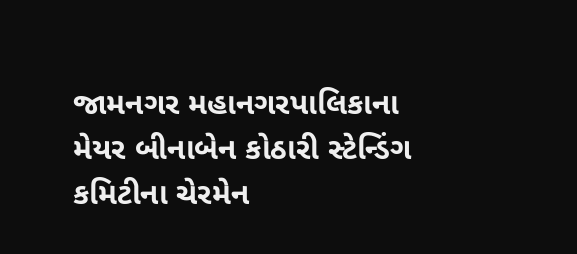જામનગર મહાનગરપાલિકાના મેયર બીનાબેન કોઠારી સ્ટેન્ડિંગ કમિટીના ચેરમેન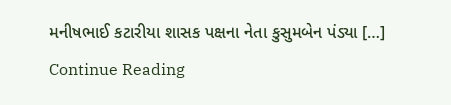મનીષભાઈ કટારીયા શાસક પક્ષના નેતા કુસુમબેન પંડ્યા […]
Continue Reading